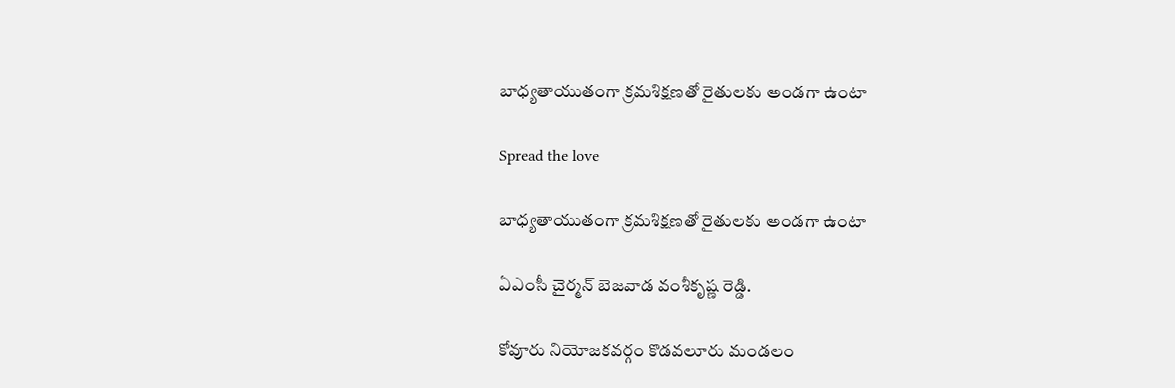బాధ్యతాయుతంగా క్రమశిక్షణతో రైతులకు అండగా ఉంటా

Spread the love

బాధ్యతాయుతంగా క్రమశిక్షణతో రైతులకు అండగా ఉంటా

ఏఎంసీ చైర్మన్ బెజవాడ వంశీకృష్ణ రెడ్డి.

కోవూరు నియోజకవర్గం కొడవలూరు మండలం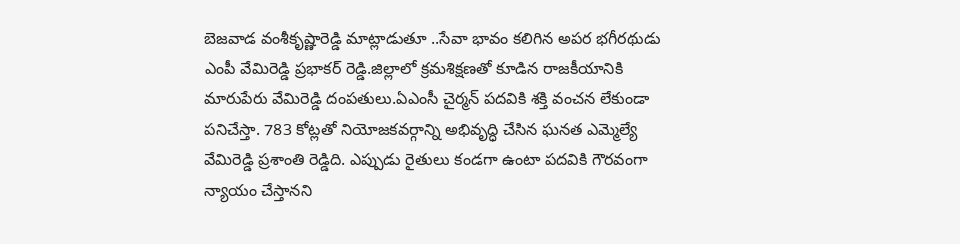బెజవాడ వంశీకృష్ణారెడ్డి మాట్లాడుతూ ..సేవా భావం కలిగిన అపర భగీరథుడు ఎంపీ వేమిరెడ్డి ప్రభాకర్ రెడ్డి.జిల్లాలో క్రమశిక్షణతో కూడిన రాజకీయానికి మారుపేరు వేమిరెడ్డి దంపతులు.ఏఎంసీ చైర్మన్ పదవికి శక్తి వంచన లేకుండా పనిచేస్తా. 783 కోట్లతో నియోజకవర్గాన్ని అభివృద్ధి చేసిన ఘనత ఎమ్మెల్యే వేమిరెడ్డి ప్రశాంతి రెడ్డిది. ఎప్పుడు రైతులు కండగా ఉంటా పదవికి గౌరవంగా న్యాయం చేస్తానని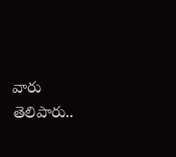వారు తెలిపారు..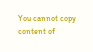You cannot copy content of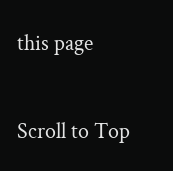this page

Scroll to Top